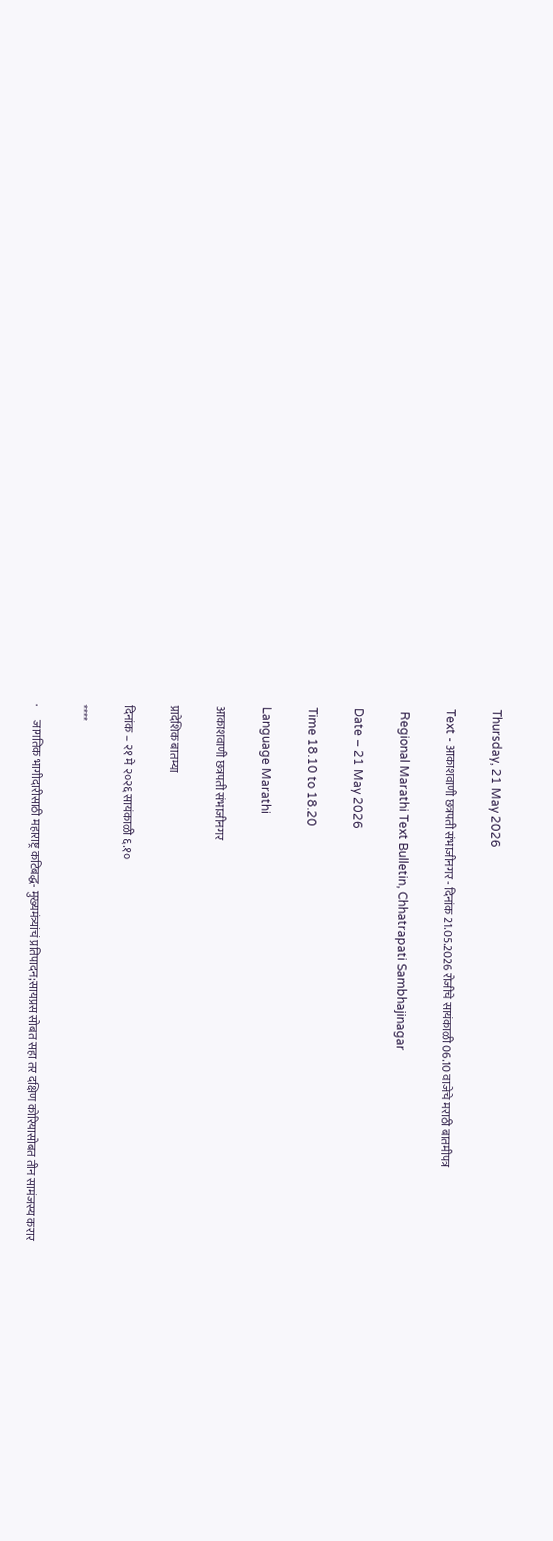Thursday, 21 May 2026

Text - आकाशवाणी छत्रपती संभाजीनगर - दिनांक 21.05.2026 रोजीचे सायंकाळी 06.10 वाजेचे मराठी बातमीपत्र

 Regional Marathi Text Bulletin, Chhatrapati Sambhajinagar

Date – 21 May 2026

Time 18.10 to 18.20

Language Marathi

आकाशवाणी छत्रपती संभाजीनगर

प्रादेशिक बातम्या

दिनांक – २१ मे २०२६ सायंकाळी ६.१०

****

·      जागतिक भागीदारीसाठी महाराष्ट्र कटिबद्ध- मुख्यमंत्र्यांचं प्रतिपादन;सायप्रस सोबत सहा तर दक्षिण कोरियासोबत तीन सामंजस्य करार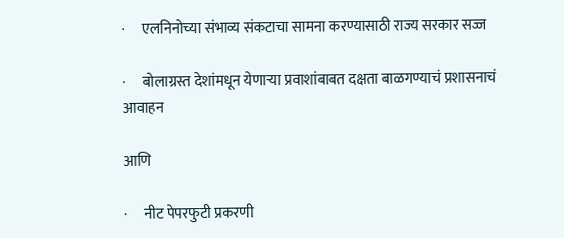·      एलनिनोच्या संभाव्य संकटाचा सामना करण्यासाठी राज्य सरकार सज्ज

·      बोलाग्रस्त देशांमधून येणाऱ्या प्रवाशांबाबत दक्षता बाळगण्याचं प्रशासनाचं आवाहन

आणि

·      नीट पेपरफुटी प्रकरणी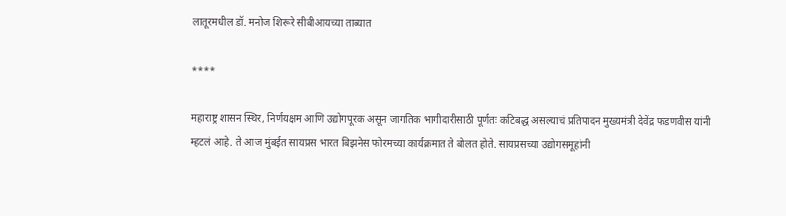लातूरमधील डॉ. मनोज शिरूरे सीबीआयच्या ताब्यात

****

महाराष्ट्र शासन स्थिर, निर्णयक्षम आणि उद्योगपूरक असून जागतिक भागीदारीसाठी पूर्णतः कटिबद्ध असल्याचं प्रतिपादन मुख्यमंत्री देवेंद्र फडणवीस यांनी म्हटलं आहे. ते आज मुंबईत सायप्रस भारत बिझनेस फोरमच्या कार्यक्रमात ते बोलत होते. सायप्रसच्या उद्योगसमूहांनी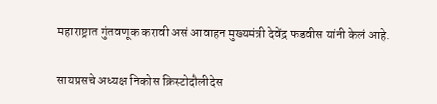महाराष्ट्रात गुंतवणूक करावी असं आवाहन मुख्यमंत्री देवेंद्र फडवीस यांनी केलं आहे.

सायप्रसचे अध्यक्ष निकोस क्रिस्टोदौलीदेस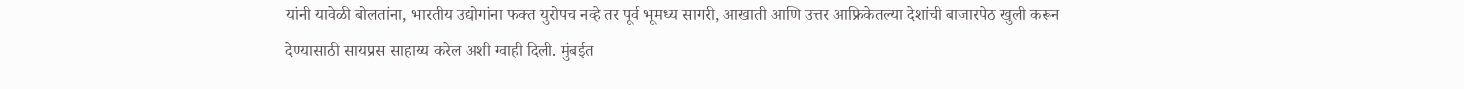यांनी यावेळी बोलतांना, भारतीय उद्योगांना फक्त युरोपच नव्हे तर पूर्व भूमध्य सागरी, आखाती आणि उत्तर आफ्रिकेतल्या देशांची बाजारपेठ खुली करून देण्यासाठी सायप्रस साहाय्य करेल अशी ग्वाही दिली. मुंबईत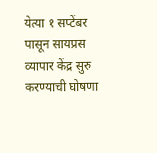येत्या १ सप्टेंबर पासून सायप्रस व्यापार केंद्र सुरु करण्याची घोषणा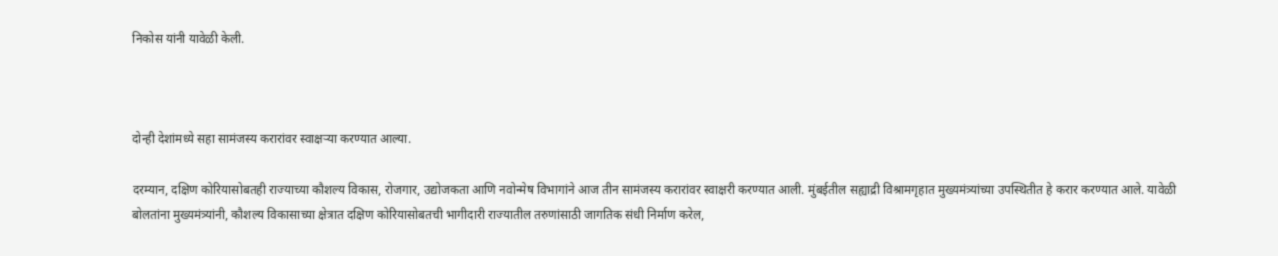निकोस यांनी यावेळी केली.



दोन्ही देशांमध्ये सहा सामंजस्य करारांवर स्वाक्षऱ्या करण्यात आल्या.

दरम्यान, दक्षिण कोरियासोबतही राज्याच्या कौशल्य विकास, रोजगार, उद्योजकता आणि नवोन्मेष विभागांने आज तीन सामंजस्य करारांवर स्वाक्षरी करण्यात आली. मुंबईतील सह्याद्री विश्रामगृहात मुख्यमंत्र्यांच्या उपस्थितीत हे करार करण्यात आले. यावेळी बोलतांना मुख्यमंत्र्यांनी, कौशल्य विकासाच्या क्षेत्रात दक्षिण कोरियासोबतची भागीदारी राज्यातील तरुणांसाठी जागतिक संधी निर्माण करेल,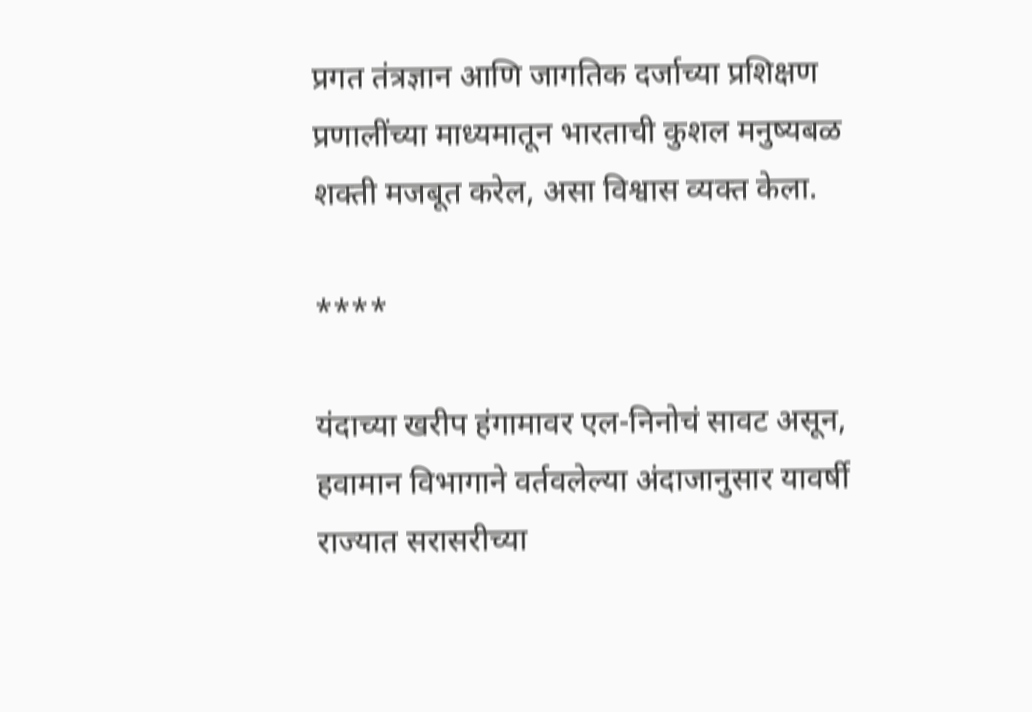प्रगत तंत्रज्ञान आणि जागतिक दर्जाच्या प्रशिक्षण प्रणालींच्या माध्यमातून भारताची कुशल मनुष्यबळ शक्ती मजबूत करेल, असा विश्वास व्यक्त केला.

****

यंदाच्या खरीप हंगामावर एल-निनोचं सावट असून, हवामान विभागाने वर्तवलेल्या अंदाजानुसार यावर्षी राज्यात सरासरीच्या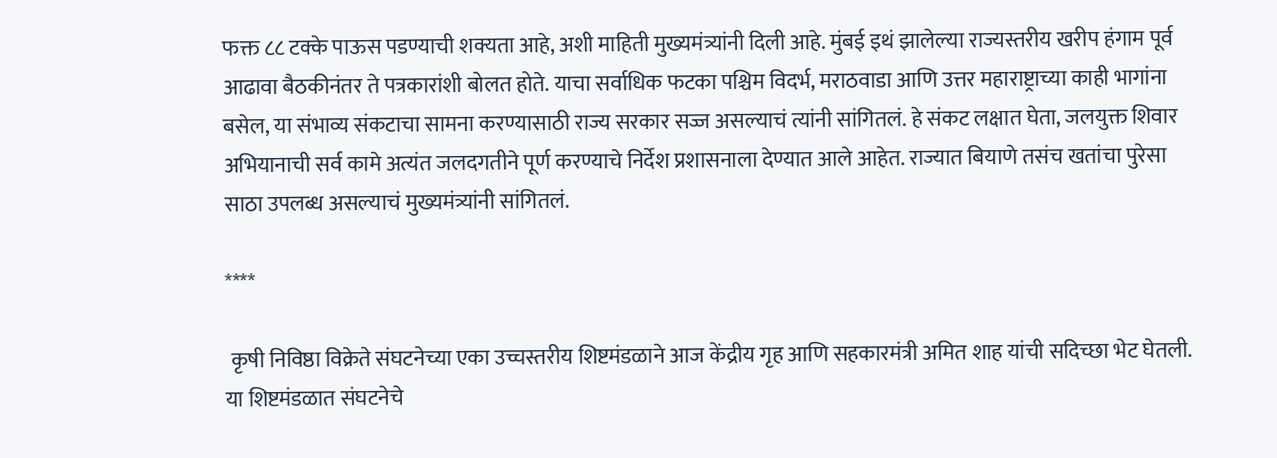फक्त ८८ टक्के पाऊस पडण्याची शक्यता आहे, अशी माहिती मुख्यमंत्र्यांनी दिली आहे. मुंबई इथं झालेल्या राज्यस्तरीय खरीप हंगाम पूर्व आढावा बैठकीनंतर ते पत्रकारांशी बोलत होते. याचा सर्वाधिक फटका पश्चिम विदर्भ, मराठवाडा आणि उत्तर महाराष्ट्राच्या काही भागांना बसेल, या संभाव्य संकटाचा सामना करण्यासाठी राज्य सरकार सज्ज असल्याचं त्यांनी सांगितलं. हे संकट लक्षात घेता, जलयुक्त शिवार अभियानाची सर्व कामे अत्यंत जलदगतीने पूर्ण करण्याचे निर्देश प्रशासनाला देण्यात आले आहेत. राज्यात बियाणे तसंच खतांचा पुरेसा साठा उपलब्ध असल्याचं मुख्यमंत्र्यांनी सांगितलं.

****

 कृषी निविष्ठा विक्रेते संघटनेच्या एका उच्चस्तरीय शिष्टमंडळाने आज केंद्रीय गृह आणि सहकारमंत्री अमित शाह यांची सदिच्छा भेट घेतली. या शिष्टमंडळात संघटनेचे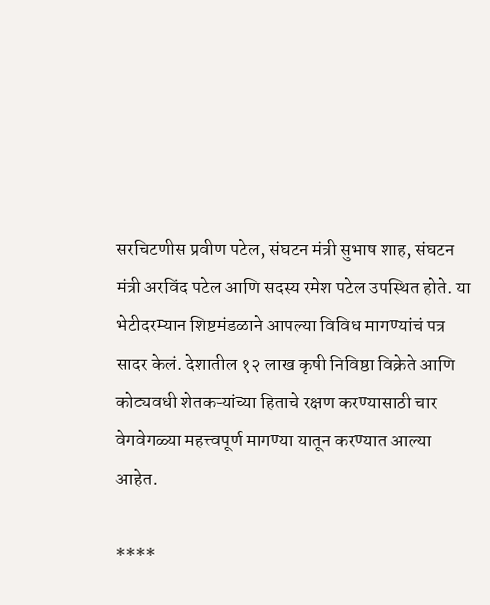सरचिटणीस प्रवीण पटेल, संघटन मंत्री सुभाष शाह, संघटन मंत्री अरविंद पटेल आणि सदस्य रमेश पटेल उपस्थित होते. या भेटीदरम्यान शिष्टमंडळाने आपल्या विविध मागण्यांचं पत्र सादर केलं. देशातील १२ लाख कृषी निविष्ठा विक्रेते आणि कोट्यवधी शेतकऱ्यांच्या हिताचे रक्षण करण्यासाठी चार वेगवेगळ्या महत्त्वपूर्ण मागण्या यातून करण्यात आल्या आहेत.

****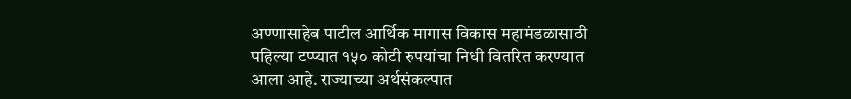अण्णासाहेब पाटील आर्थिक मागास विकास महामंडळासाठी पहिल्या टप्प्यात १५० कोटी रुपयांचा निधी वितरित करण्यात आला आहे. राज्याच्या अर्थसंकल्पात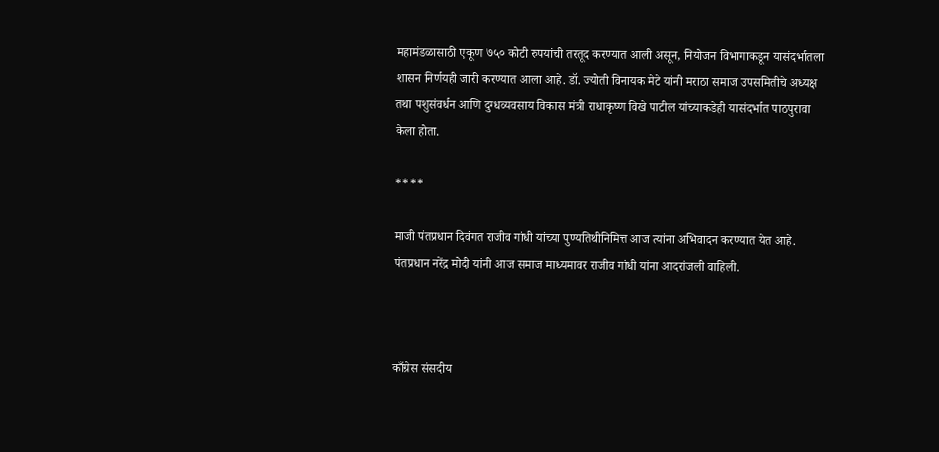महामंडळासाठी एकूण ७५० कोटी रुपयांची तरतूद करण्यात आली असून, नियोजन विभागाकडून यासंदर्भातला शासन निर्णयही जारी करण्यात आला आहे. डॉ. ज्योती विनायक मेटे यांनी मराठा समाज उपसमितीचे अध्यक्ष तथा पशुसंवर्धन आणि दुग्धव्यवसाय विकास मंत्री राधाकृष्ण विखे पाटील यांच्याकडेही यासंदर्भात पाठपुरावा केला होता.

****

माजी पंतप्रधान दिवंगत राजीव गांधी यांच्या पुण्यतिथीनिमित्त आज त्यांना अभिवादन करण्यात येत आहे. पंतप्रधान नरेंद्र मोदी यांनी आज समाज माध्यमावर राजीव गांधी यांना आदरांजली वाहिली.



काँग्रेस संसदीय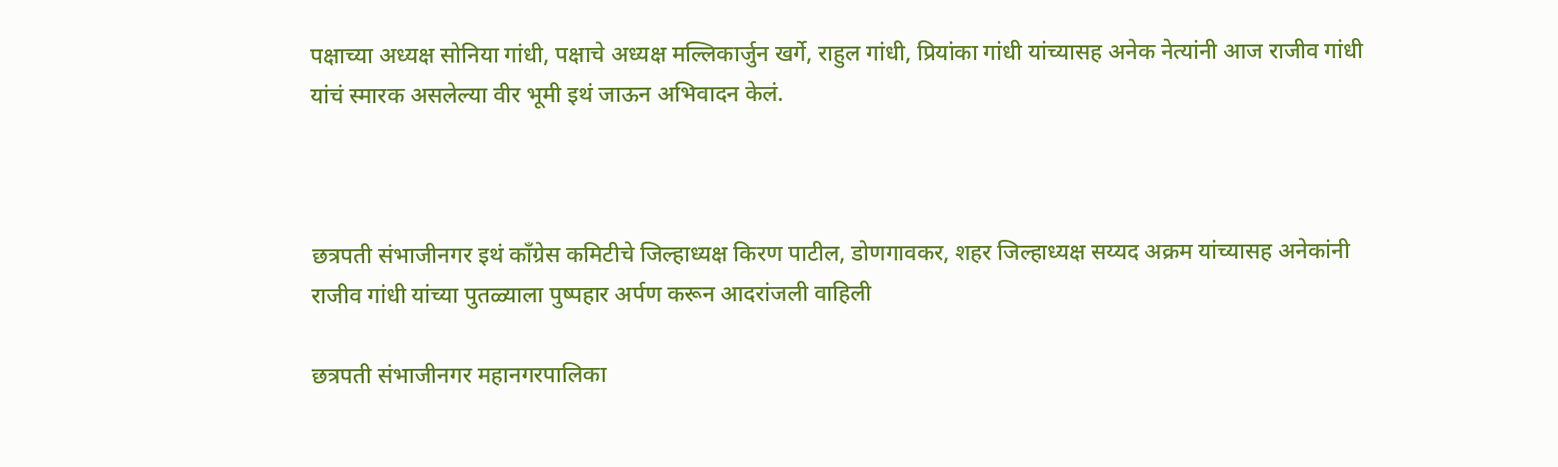पक्षाच्या अध्यक्ष सोनिया गांधी, पक्षाचे अध्यक्ष मल्लिकार्जुन खर्गे, राहुल गांधी, प्रियांका गांधी यांच्यासह अनेक नेत्यांनी आज राजीव गांधी यांचं स्मारक असलेल्या वीर भूमी इथं जाऊन अभिवादन केलं.



छत्रपती संभाजीनगर इथं काँग्रेस कमिटीचे जिल्हाध्यक्ष किरण पाटील, डोणगावकर, शहर जिल्हाध्यक्ष सय्यद अक्रम यांच्यासह अनेकांनी राजीव गांधी यांच्या पुतळ्याला पुष्पहार अर्पण करून आदरांजली वाहिली

छत्रपती संभाजीनगर महानगरपालिका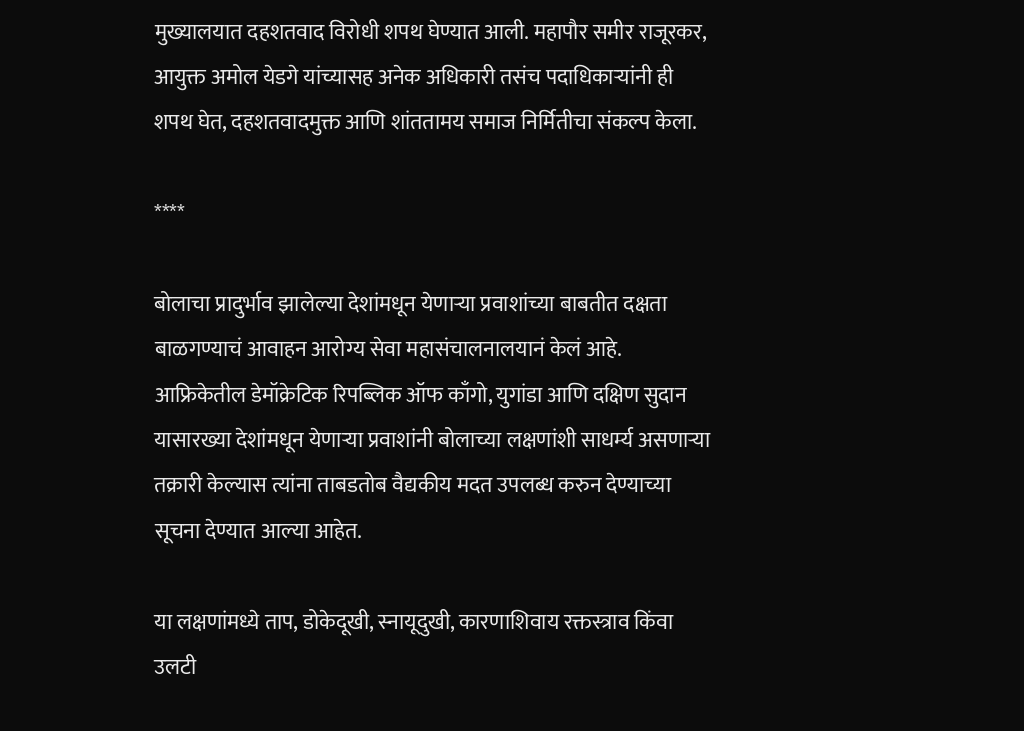मुख्यालयात दहशतवाद विरोधी शपथ घेण्यात आली. महापौर समीर राजूरकर, आयुक्त अमोल येडगे यांच्यासह अनेक अधिकारी तसंच पदाधिकाऱ्यांनी ही शपथ घेत, दहशतवादमुक्त आणि शांततामय समाज निर्मितीचा संकल्प केला.

****

बोलाचा प्रादुर्भाव झालेल्या देशांमधून येणाऱ्या प्रवाशांच्या बाबतीत दक्षता बाळगण्याचं आवाहन आरोग्य सेवा महासंचालनालयानं केलं आहे. आफ्रिकेतील डेमॉक्रेटिक रिपब्लिक ऑफ काँगो, युगांडा आणि दक्षिण सुदान यासारख्या देशांमधून येणाऱ्या प्रवाशांनी बोलाच्या लक्षणांशी साधर्म्य असणाऱ्या तक्रारी केल्यास त्यांना ताबडतोब वैद्यकीय मदत उपलब्ध करुन देण्याच्या सूचना देण्यात आल्या आहेत.

या लक्षणांमध्ये ताप, डोकेदूखी, स्नायूदुखी, कारणाशिवाय रक्तस्त्राव किंवा उलटी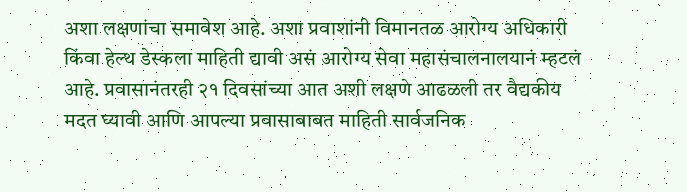अशा लक्षणांचा समावेश आहे. अशा प्रवाशांनी विमानतळ आरोग्य अधिकारी किंवा हेल्थ डेस्कला माहिती द्यावी असं आरोग्य सेवा महासंचालनालयानं म्हटलं आहे. प्रवासानंतरही २१ दिवसांच्या आत अशी लक्षणे आढळली तर वैद्यकीय मदत घ्यावी आणि आपल्या प्रवासाबाबत माहिती सार्वजनिक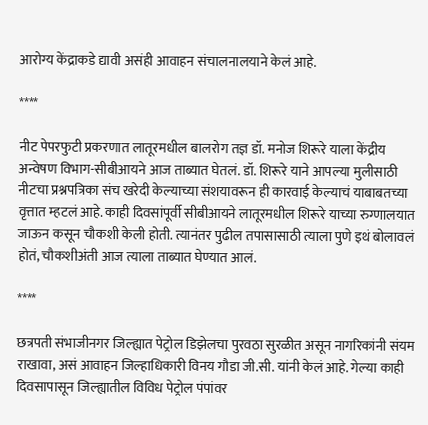आरोग्य केंद्राकडे द्यावी असंही आवाहन संचालनालयाने केलं आहे.

****

नीट पेपरफुटी प्रकरणात लातूरमधील बालरोग तज्ञ डॉ. मनोज शिरूरे याला केंद्रीय अन्वेषण विभाग-सीबीआयने आज ताब्यात घेतलं. डॉ. शिरूरे याने आपल्या मुलीसाठी नीटचा प्रश्नपत्रिका संच खरेदी केल्याच्या संशयावरून ही कारवाई केल्याचं याबाबतच्या वृत्तात म्हटलं आहे. काही दिवसांपूर्वी सीबीआयने लातूरमधील शिरूरे याच्या रुग्णालयात जाऊन कसून चौकशी केली होती. त्यानंतर पुढील तपासासाठी त्याला पुणे इथं बोलावलं होतं, चौकशीअंती आज त्याला ताब्यात घेण्यात आलं.

****

छत्रपती संभाजीनगर जिल्ह्यात पेट्रोल डिझेलचा पुरवठा सुरळीत असून नागरिकांनी संयम राखावा, असं आवाहन जिल्हाधिकारी विनय गौडा जी.सी. यांनी केलं आहे. गेल्या काही दिवसापासून जिल्ह्यातील विविध पेट्रोल पंपांवर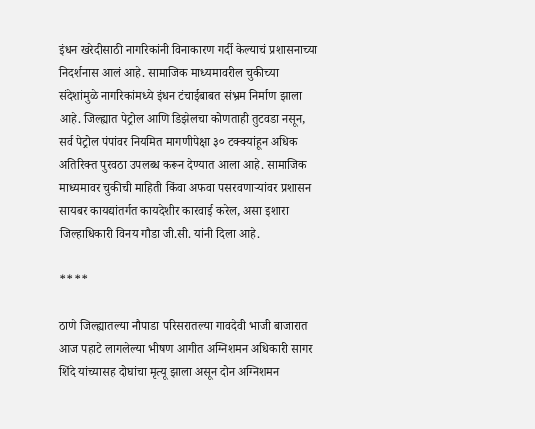इंधन खरेदीसाठी नागरिकांनी विनाकारण गर्दी केल्याचं प्रशासनाच्या निदर्शनास आलं आहे. सामाजिक माध्यमावरील चुकीच्या संदेशांमुळे नागरिकांमध्ये इंधन टंचाईबाबत संभ्रम निर्माण झाला आहे. जिल्ह्यात पेट्रोल आणि डिझेलचा कोणताही तुटवडा नसून, सर्व पेट्रोल पंपांवर नियमित मागणीपेक्षा ३० टक्क्यांहून अधिक अतिरिक्त पुरवठा उपलब्ध करून देण्यात आला आहे. सामाजिक माध्यमावर चुकीची माहिती किंवा अफवा पसरवणाऱ्यांवर प्रशासन सायबर कायद्यांतर्गत कायदेशीर कारवाई करेल, असा इशारा जिल्हाधिकारी विनय गौडा जी.सी. यांनी दिला आहे.

****

ठाणे जिल्ह्यातल्या नौपाडा परिसरातल्या गावदेवी भाजी बाजारात आज पहाटे लागलेल्या भीषण आगीत अग्निशमन अधिकारी सागर शिंदे यांच्यासह दोघांचा मृत्यू झाला असून दोन अग्निशमन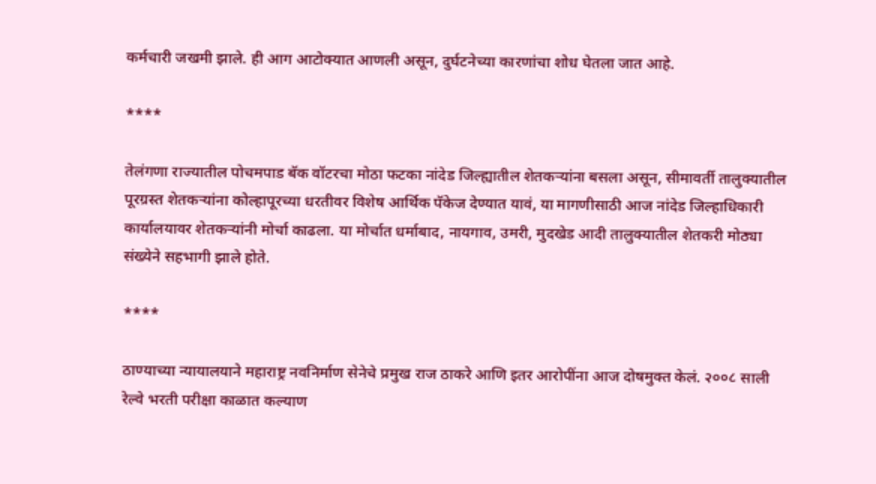कर्मचारी जखमी झाले. ही आग आटोक्यात आणली असून, दुर्घटनेच्या कारणांचा शोध घेतला जात आहे.

****

तेलंगणा राज्यातील पोचमपाड बॅक वॉटरचा मोठा फटका नांदेड जिल्ह्यातील शेतकऱ्यांना बसला असून, सीमावर्ती तालुक्यातील पूरग्रस्त शेतकऱ्यांना कोल्हापूरच्या धरतीवर विशेष आर्थिक पॅकेज देण्यात यावं, या मागणीसाठी आज नांदेड जिल्हाधिकारी कार्यालयावर शेतकऱ्यांनी मोर्चा काढला. या मोर्चात धर्माबाद, नायगाव, उमरी, मुदखेड आदी तालुक्यातील शेतकरी मोठ्या संख्येने सहभागी झाले होते.

****

ठाण्याच्या न्यायालयाने महाराष्ट्र नवनिर्माण सेनेचे प्रमुख राज ठाकरे आणि इतर आरोपींना आज दोषमुक्त केलं. २००८ साली रेल्वे भरती परीक्षा काळात कल्याण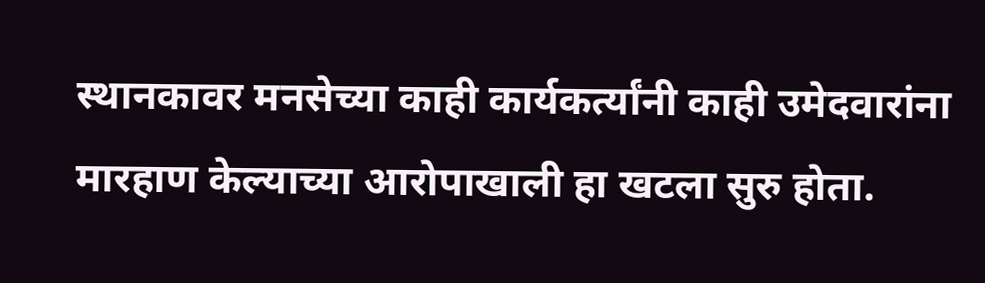स्थानकावर मनसेच्या काही कार्यकर्त्यांनी काही उमेदवारांना मारहाण केल्याच्या आरोपाखाली हा खटला सुरु होता.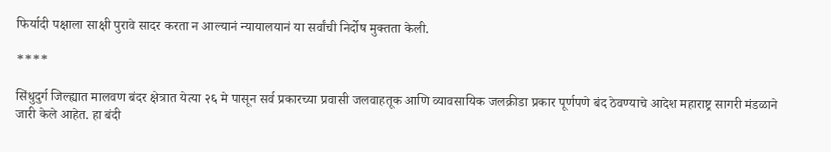फिर्यादी पक्षाला साक्षी पुरावे सादर करता न आल्यानं न्यायालयानं या सर्वांची निर्दोष मुक्तता केली.

****

सिंधुदुर्ग जिल्ह्यात मालवण बंदर क्षेत्रात येत्या २६ मे पासून सर्व प्रकारच्या प्रवासी जलवाहतूक आणि व्यावसायिक जलक्रीडा प्रकार पूर्णपणे बंद ठेवण्याचे आदेश महाराष्ट्र सागरी मंडळाने जारी केले आहेत. हा बंदी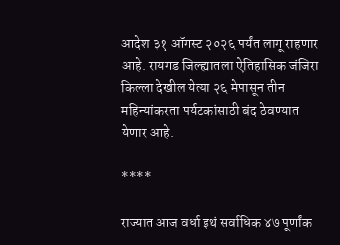आदेश ३१ ऑगस्ट २०२६ पर्यंत लागू राहणार आहे. रायगड जिल्ह्यातला ऐतिहासिक जंजिरा किल्ला देखील येत्या २६ मेपासून तीन महिन्यांकरता पर्यटकांसाठी बंद ठेवण्यात येणार आहे.

****

राज्यात आज वर्धा इथं सर्वाधिक ४७ पूर्णांक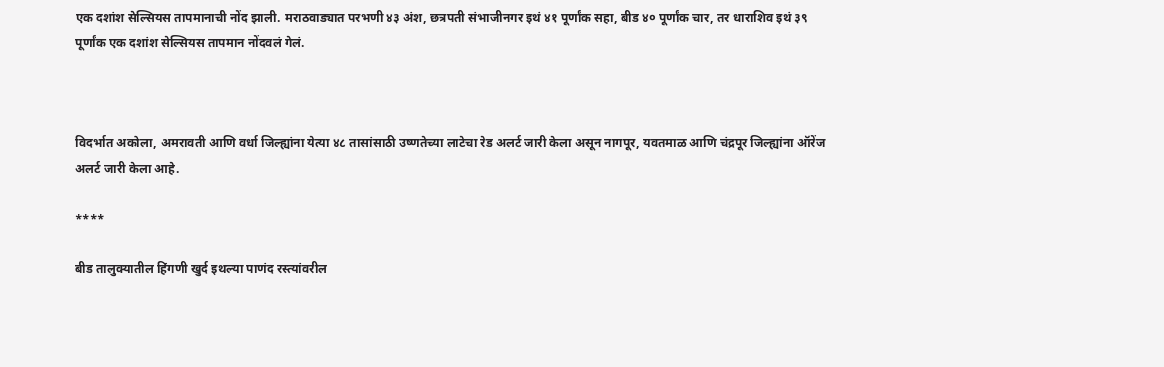एक दशांश सेल्सियस तापमानाची नोंद झाली. मराठवाड्यात परभणी ४३ अंश, छत्रपती संभाजीनगर इथं ४१ पूर्णांक सहा, बीड ४० पूर्णांक चार, तर धाराशिव इथं ३९ पूर्णांक एक दशांश सेल्सियस तापमान नोंदवलं गेलं.



विदर्भात अकोला, अमरावती आणि वर्धा जिल्ह्यांना येत्या ४८ तासांसाठी उष्णतेच्या लाटेचा रेड अलर्ट जारी केला असून नागपूर, यवतमाळ आणि चंद्रपूर जिल्ह्यांना ऑरेंज अलर्ट जारी केला आहे.

****

बीड तालुक्यातील हिंगणी खुर्द इथल्या पाणंद रस्त्यांवरील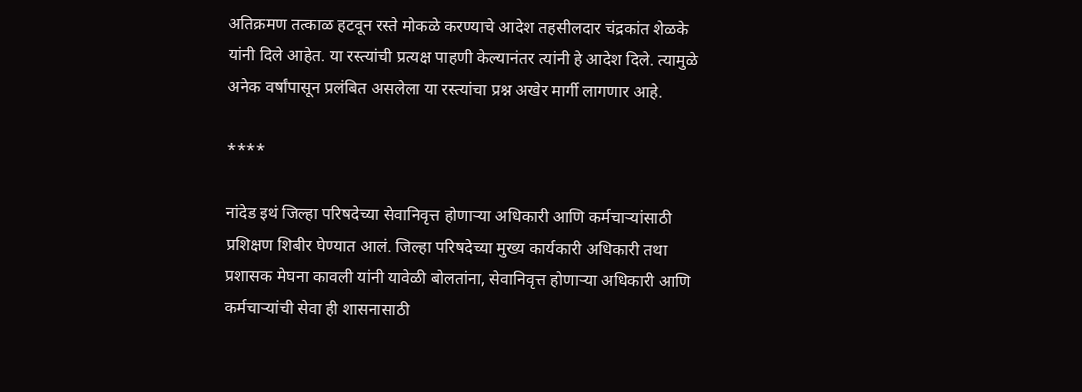अतिक्रमण तत्काळ हटवून रस्ते मोकळे करण्याचे आदेश तहसीलदार चंद्रकांत शेळके यांनी दिले आहेत. या रस्त्यांची प्रत्यक्ष पाहणी केल्यानंतर त्यांनी हे आदेश दिले. त्यामुळे अनेक वर्षांपासून प्रलंबित असलेला या रस्त्यांचा प्रश्न अखेर मार्गी लागणार आहे.

****

नांदेड इथं जिल्हा परिषदेच्या सेवानिवृत्त होणाऱ्या अधिकारी आणि कर्मचाऱ्यांसाठी प्रशिक्षण शिबीर घेण्यात आलं. जिल्हा परिषदेच्या मुख्य कार्यकारी अधिकारी तथा प्रशासक मेघना कावली यांनी यावेळी बोलतांना, सेवानिवृत्त होणाऱ्या अधिकारी आणि कर्मचाऱ्यांची सेवा ही शासनासाठी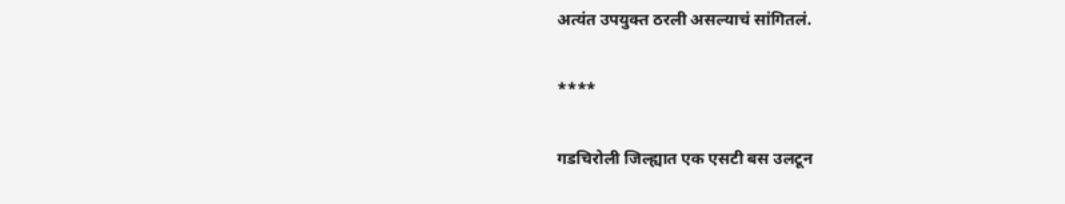अत्यंत उपयुक्त ठरली असल्याचं सांगितलं.

****

गडचिरोली जिल्ह्यात एक एसटी बस उलटून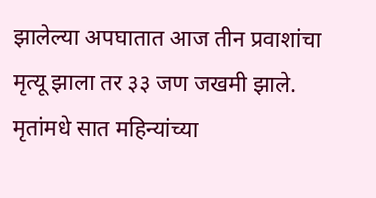झालेल्या अपघातात आज तीन प्रवाशांचा मृत्यू झाला तर ३३ जण जखमी झाले. मृतांमधे सात महिन्यांच्या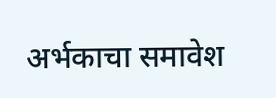अर्भकाचा समावेश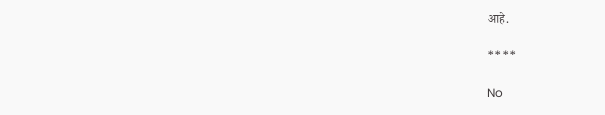आहे.

****

No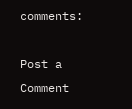comments:

Post a Comment